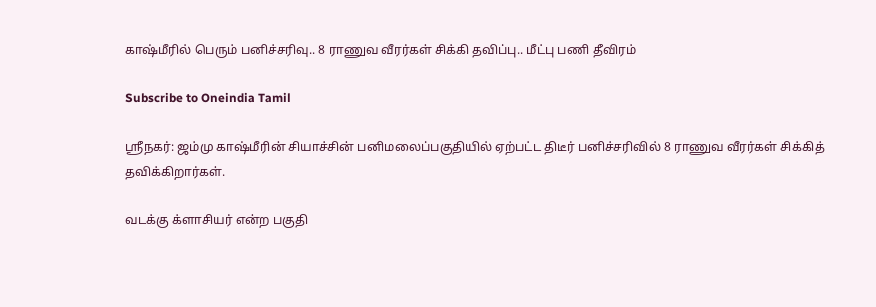காஷ்மீரில் பெரும் பனிச்சரிவு.. 8 ராணுவ வீரர்கள் சிக்கி தவிப்பு.. மீட்பு பணி தீவிரம்

Subscribe to Oneindia Tamil

ஸ்ரீநகர்: ஜம்மு காஷ்மீரின் சியாச்சின் பனிமலைப்பகுதியில் ஏற்பட்ட திடீர் பனிச்சரிவில் 8 ராணுவ வீரர்கள் சிக்கித் தவிக்கிறார்கள்.

வடக்கு க்ளாசியர் என்ற பகுதி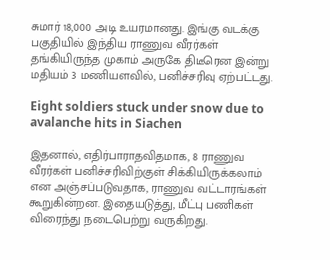சுமார் 18,000 அடி உயரமானது. இங்கு வடக்கு பகுதியில் இந்திய ராணுவ வீரர்கள் தங்கியிருந்த முகாம் அருகே திடீரென இன்று மதியம் 3 மணியளவில், பனிச்சரிவு ஏற்பட்டது.

Eight soldiers stuck under snow due to avalanche hits in Siachen

இதனால், எதிர்பாராதவிதமாக, 8 ராணுவ வீரர்கள் பனிச்சரிவிற்குள் சிக்கியிருக்கலாம் என அஞ்சப்படுவதாக, ராணுவ வட்டாரங்கள் கூறுகின்றன. இதையடுத்து, மீட்பு பணிகள் விரைந்து நடைபெற்று வருகிறது.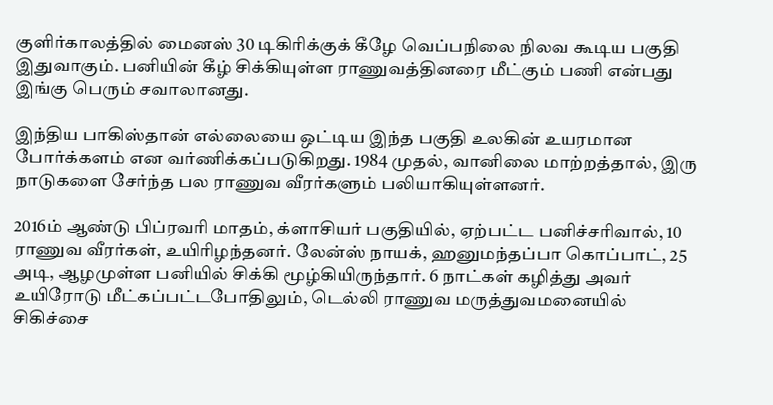குளிர்காலத்தில் மைனஸ் 30 டிகிரிக்குக் கீழே வெப்பநிலை நிலவ கூடிய பகுதி இதுவாகும். பனியின் கீழ் சிக்கியுள்ள ராணுவத்தினரை மீட்கும் பணி என்பது இங்கு பெரும் சவாலானது.

இந்திய பாகிஸ்தான் எல்லையை ஒட்டிய இந்த பகுதி உலகின் உயரமான போர்க்களம் என வர்ணிக்கப்படுகிறது. 1984 முதல், வானிலை மாற்றத்தால், இரு நாடுகளை சேர்ந்த பல ராணுவ வீரர்களும் பலியாகியுள்ளனர்.

2016ம் ஆண்டு பிப்ரவரி மாதம், க்ளாசியர் பகுதியில், ஏற்பட்ட பனிச்சரிவால், 10 ராணுவ வீரர்கள், உயிரிழந்தனர். லேன்ஸ் நாயக், ஹனுமந்தப்பா கொப்பாட், 25 அடி, ஆழமுள்ள பனியில் சிக்கி மூழ்கியிருந்தார். 6 நாட்கள் கழித்து அவர் உயிரோடு மீட்கப்பட்டபோதிலும், டெல்லி ராணுவ மருத்துவமனையில் சிகிச்சை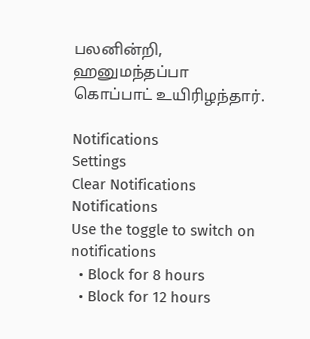பலனின்றி, ஹனுமந்தப்பா கொப்பாட் உயிரிழந்தார்.

Notifications
Settings
Clear Notifications
Notifications
Use the toggle to switch on notifications
  • Block for 8 hours
  • Block for 12 hours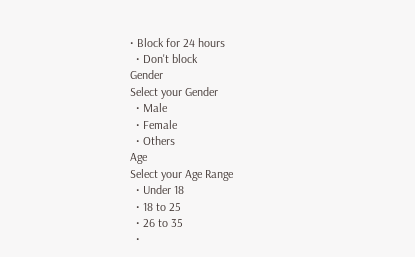• Block for 24 hours
  • Don't block
Gender
Select your Gender
  • Male
  • Female
  • Others
Age
Select your Age Range
  • Under 18
  • 18 to 25
  • 26 to 35
  •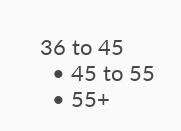36 to 45
  • 45 to 55
  • 55+